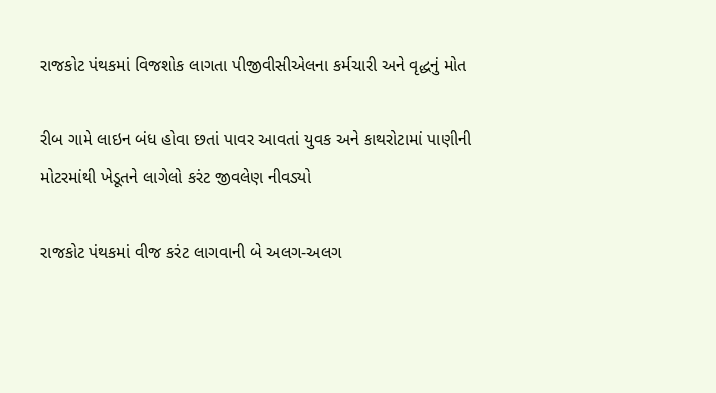રાજકોટ પંથકમાં વિજશોક લાગતા પીજીવીસીએલના કર્મચારી અને વૃદ્ધનું મોત

રીબ ગામે લાઇન બંધ હોવા છતાં પાવર આવતાં યુવક અને કાથરોટામાં પાણીની મોટરમાંથી ખેડૂતને લાગેલો કરંટ જીવલેણ નીવડ્યો

રાજકોટ પંથકમાં વીજ કરંટ લાગવાની બે અલગ-અલગ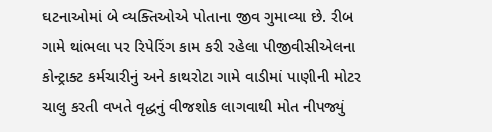ઘટનાઓમાં બે વ્યક્તિઓએ પોતાના જીવ ગુમાવ્યા છે. રીબ ગામે થાંભલા પર રિપેરિંગ કામ કરી રહેલા પીજીવીસીએલના કોન્ટ્રાક્ટ કર્મચારીનું અને કાથરોટા ગામે વાડીમાં પાણીની મોટર ચાલુ કરતી વખતે વૃદ્ધનું વીજશોક લાગવાથી મોત નીપજ્યું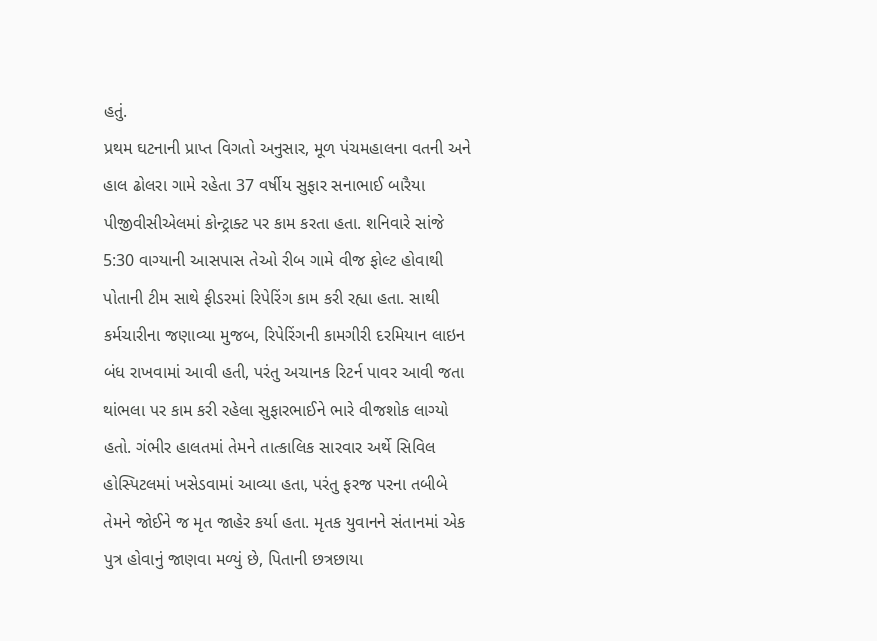હતું.
પ્રથમ ઘટનાની પ્રાપ્ત વિગતો અનુસાર, મૂળ પંચમહાલના વતની અને હાલ ઢોલરા ગામે રહેતા 37 વર્ષીય સુફાર સનાભાઈ બારૈયા પીજીવીસીએલમાં કોન્ટ્રાક્ટ પર કામ કરતા હતા. શનિવારે સાંજે 5:30 વાગ્યાની આસપાસ તેઓ રીબ ગામે વીજ ફોલ્ટ હોવાથી પોતાની ટીમ સાથે ફીડરમાં રિપેરિંગ કામ કરી રહ્યા હતા. સાથી કર્મચારીના જણાવ્યા મુજબ, રિપેરિંગની કામગીરી દરમિયાન લાઇન બંધ રાખવામાં આવી હતી, પરંતુ અચાનક રિટર્ન પાવર આવી જતા થાંભલા પર કામ કરી રહેલા સુફારભાઈને ભારે વીજશોક લાગ્યો હતો. ગંભીર હાલતમાં તેમને તાત્કાલિક સારવાર અર્થે સિવિલ હોસ્પિટલમાં ખસેડવામાં આવ્યા હતા, પરંતુ ફરજ પરના તબીબે તેમને જોઈને જ મૃત જાહેર કર્યા હતા. મૃતક યુવાનને સંતાનમાં એક પુત્ર હોવાનું જાણવા મળ્યું છે, પિતાની છત્રછાયા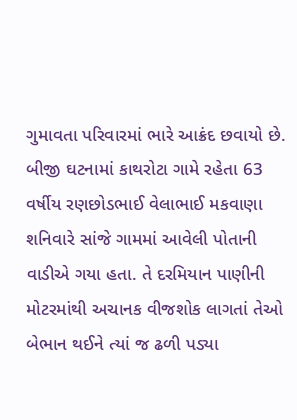ગુમાવતા પરિવારમાં ભારે આક્રંદ છવાયો છે.
બીજી ઘટનામાં કાથરોટા ગામે રહેતા 63 વર્ષીય રણછોડભાઈ વેલાભાઈ મકવાણા શનિવારે સાંજે ગામમાં આવેલી પોતાની વાડીએ ગયા હતા. તે દરમિયાન પાણીની મોટરમાંથી અચાનક વીજશોક લાગતાં તેઓ બેભાન થઈને ત્યાં જ ઢળી પડ્યા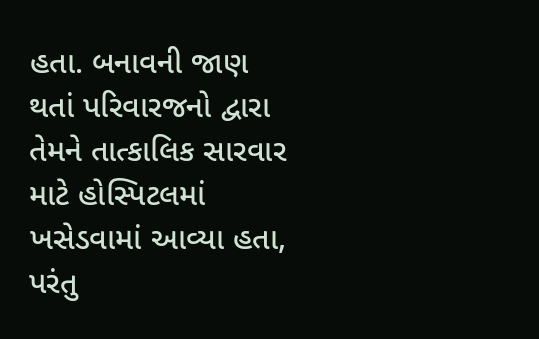હતા. બનાવની જાણ થતાં પરિવારજનો દ્વારા તેમને તાત્કાલિક સારવાર માટે હોસ્પિટલમાં ખસેડવામાં આવ્યા હતા, પરંતુ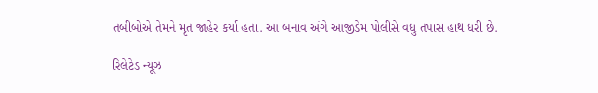તબીબોએ તેમને મૃત જાહેર કર્યા હતા. આ બનાવ અંગે આજીડેમ પોલીસે વધુ તપાસ હાથ ધરી છે.

રિલેટેડ ન્યૂઝ